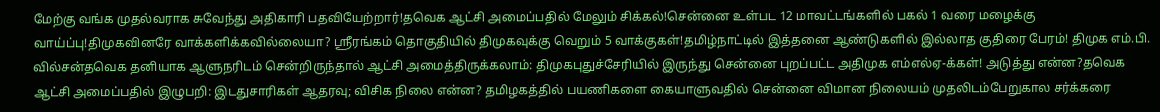மேற்கு வங்க முதல்வராக சுவேந்து அதிகாரி பதவியேற்றார்!தவெக ஆட்சி அமைப்பதில் மேலும் சிக்கல்!சென்னை உள்பட 12 மாவட்டங்களில் பகல் 1 வரை மழைக்கு வாய்ப்பு!திமுகவினரே வாக்களிக்கவில்லையா? ஸ்ரீரங்கம் தொகுதியில் திமுகவுக்கு வெறும் 5 வாக்குகள்!தமிழ்நாட்டில் இத்தனை ஆண்டுகளில் இல்லாத குதிரை பேரம்! திமுக எம்.பி. வில்சன்தவெக தனியாக ஆளுநரிடம் சென்றிருந்தால் ஆட்சி அமைத்திருக்கலாம்: திமுகபுதுச்சேரியில் இருந்து சென்னை புறப்பட்ட அதிமுக எம்எல்ஏ-க்கள்! அடுத்து என்ன?தவெக ஆட்சி அமைப்பதில் இழுபறி: இடதுசாரிகள் ஆதரவு; விசிக நிலை என்ன? தமிழகத்தில் பயணிகளை கையாளுவதில் சென்னை விமான நிலையம் முதலிடம்பேறுகால சர்க்கரை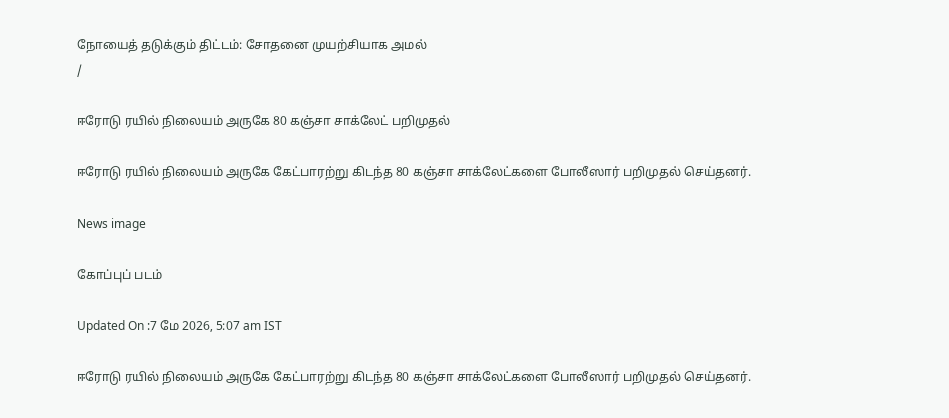நோயைத் தடுக்கும் திட்டம்: சோதனை முயற்சியாக அமல்
/

ஈரோடு ரயில் நிலையம் அருகே 80 கஞ்சா சாக்லேட் பறிமுதல்

ஈரோடு ரயில் நிலையம் அருகே கேட்பாரற்று கிடந்த 80 கஞ்சா சாக்லேட்களை போலீஸார் பறிமுதல் செய்தனர்.

News image

கோப்புப் படம்

Updated On :7 மே 2026, 5:07 am IST

ஈரோடு ரயில் நிலையம் அருகே கேட்பாரற்று கிடந்த 80 கஞ்சா சாக்லேட்களை போலீஸார் பறிமுதல் செய்தனர்.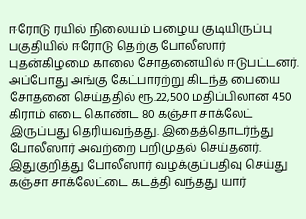ஈரோடு ரயில் நிலையம் பழைய குடியிருப்பு பகுதியில் ஈரோடு தெற்கு போலீஸார் புதன்கிழமை காலை சோதனையில் ஈடுபட்டனர். அப்போது அங்கு கேட்பாரற்று கிடந்த பையை சோதனை செய்ததில் ரூ.22,500 மதிப்பிலான 450 கிராம் எடை கொண்ட 80 கஞ்சா சாக்லேட் இருப்பது தெரியவந்தது. இதைத்தொடர்ந்து போலீஸார் அவற்றை பறிமுதல் செய்தனர். இதுகுறித்து போலீஸார் வழக்குப்பதிவு செய்து கஞ்சா சாக்லேட்டை கடத்தி வந்தது யார்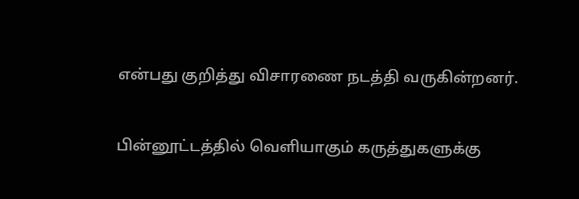என்பது குறித்து விசாரணை நடத்தி வருகின்றனர்.

பின்னூட்டத்தில் வெளியாகும் கருத்துகளுக்கு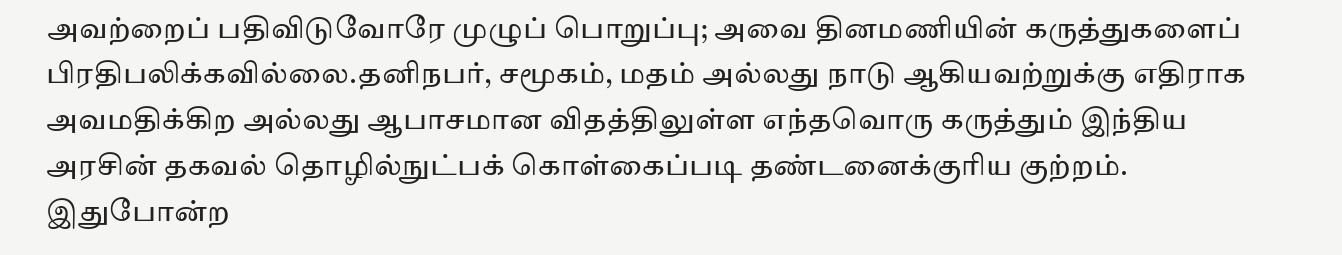அவற்றைப் பதிவிடுவோரே முழுப் பொறுப்பு; அவை தினமணியின் கருத்துகளைப் பிரதிபலிக்கவில்லை.தனிநபர், சமூகம், மதம் அல்லது நாடு ஆகியவற்றுக்கு எதிராக அவமதிக்கிற அல்லது ஆபாசமான விதத்திலுள்ள எந்தவொரு கருத்தும் இந்திய அரசின் தகவல் தொழில்நுட்பக் கொள்கைப்படி தண்டனைக்குரிய குற்றம். இதுபோன்ற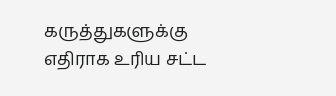கருத்துகளுக்கு எதிராக உரிய சட்ட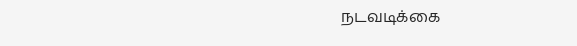நடவடிக்கை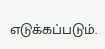எடுக்கப்படும்.